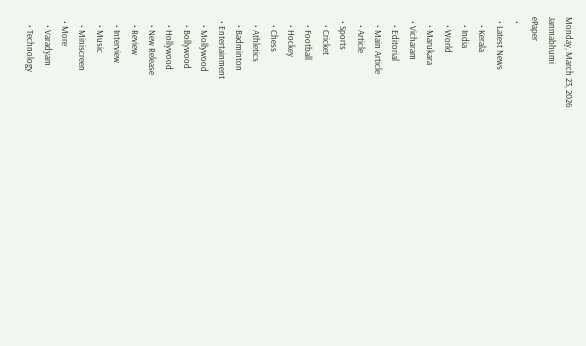Monday, March 23, 2026
Janmabhumi
ePaper
  •
  • Latest News
    • Kerala
    • India
    • World
    • Marukara
  • Vicharam
    • Editorial
    • Main Article
    • Article
  • Sports
    • Cricket
    • Football
    • Hockey
    • Chess
    • Athletics
    • Badminton
  • Entertainment
    • Mollywood
    • Bollywood
    • Hollywood
    • New Release
    • Review
    • Interview
    • Music
    • Miniscreen
  • More
    • Varadyam
    • Technology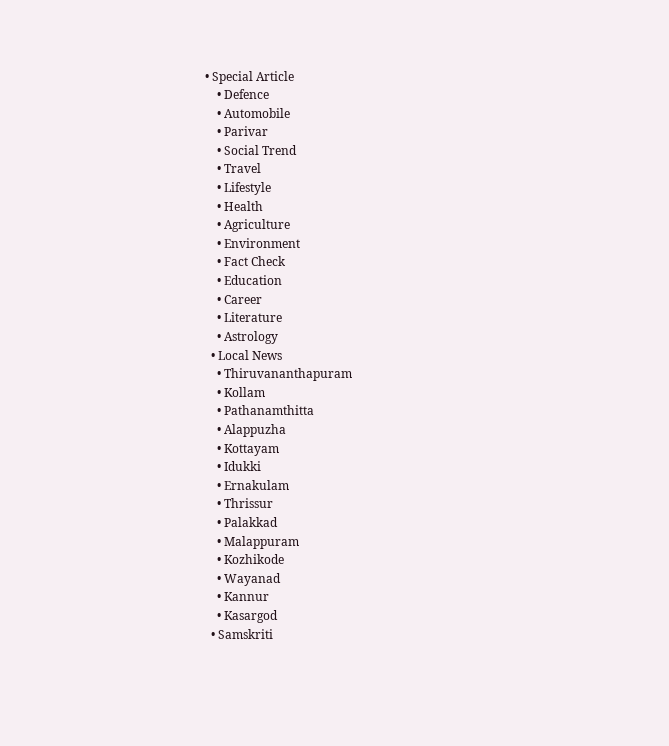• Special Article
    • Defence
    • Automobile
    • Parivar
    • Social Trend
    • Travel
    • Lifestyle
    • Health
    • Agriculture
    • Environment
    • Fact Check
    • Education
    • Career
    • Literature
    • Astrology
  • Local News
    • Thiruvananthapuram
    • Kollam
    • Pathanamthitta
    • Alappuzha
    • Kottayam
    • Idukki
    • Ernakulam
    • Thrissur
    • Palakkad
    • Malappuram
    • Kozhikode
    • Wayanad
    • Kannur
    • Kasargod
  • Samskriti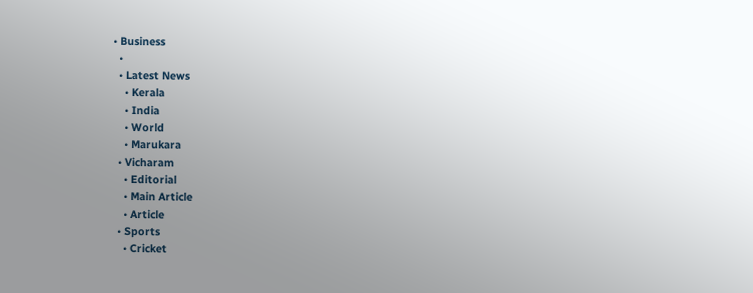• Business
  •
  • Latest News
    • Kerala
    • India
    • World
    • Marukara
  • Vicharam
    • Editorial
    • Main Article
    • Article
  • Sports
    • Cricket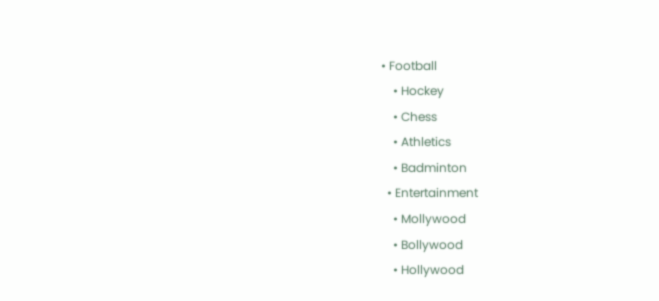• Football
    • Hockey
    • Chess
    • Athletics
    • Badminton
  • Entertainment
    • Mollywood
    • Bollywood
    • Hollywood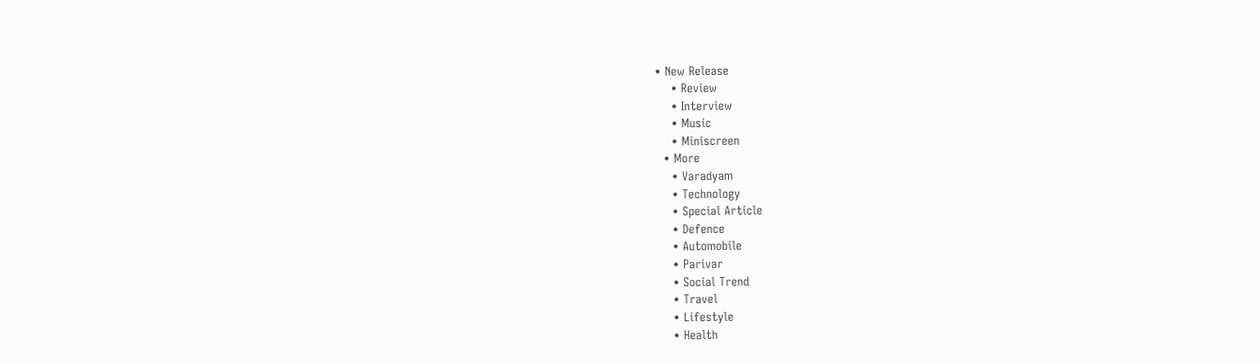• New Release
    • Review
    • Interview
    • Music
    • Miniscreen
  • More
    • Varadyam
    • Technology
    • Special Article
    • Defence
    • Automobile
    • Parivar
    • Social Trend
    • Travel
    • Lifestyle
    • Health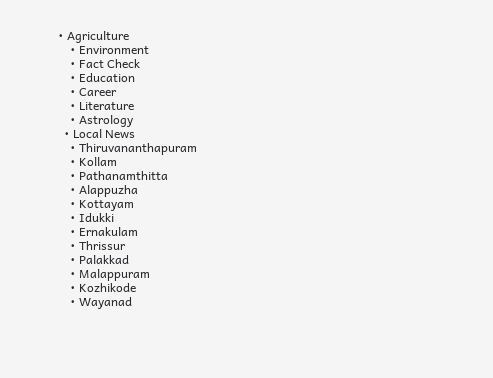• Agriculture
    • Environment
    • Fact Check
    • Education
    • Career
    • Literature
    • Astrology
  • Local News
    • Thiruvananthapuram
    • Kollam
    • Pathanamthitta
    • Alappuzha
    • Kottayam
    • Idukki
    • Ernakulam
    • Thrissur
    • Palakkad
    • Malappuram
    • Kozhikode
    • Wayanad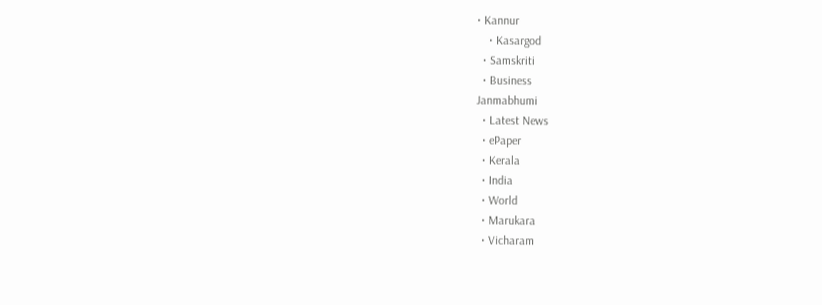• Kannur
    • Kasargod
  • Samskriti
  • Business
Janmabhumi
  • Latest News
  • ePaper
  • Kerala
  • India
  • World
  • Marukara
  • Vicharam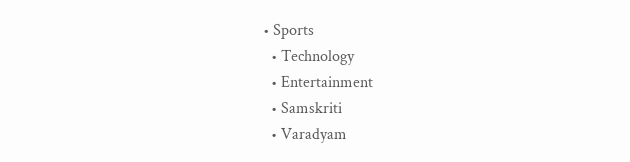• Sports
  • Technology
  • Entertainment
  • Samskriti
  • Varadyam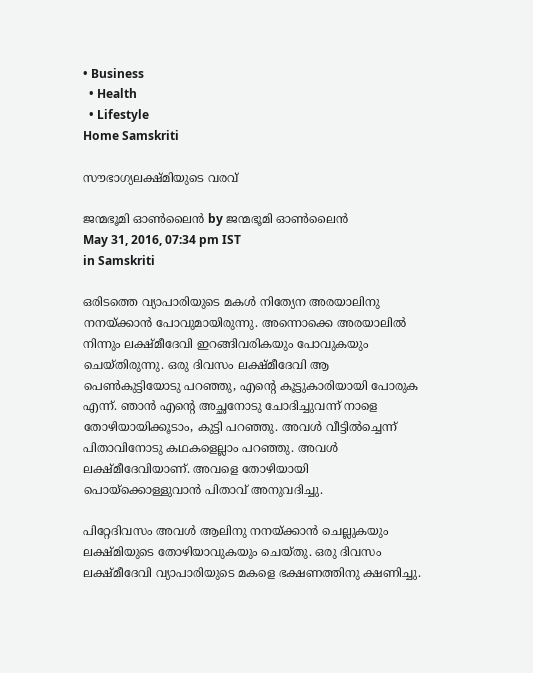• Business
  • Health
  • Lifestyle
Home Samskriti

സൗഭാഗ്യലക്ഷ്മിയുടെ വരവ്

ജന്മഭൂമി ഓണ്‍ലൈന്‍ by ജന്മഭൂമി ഓണ്‍ലൈന്‍
May 31, 2016, 07:34 pm IST
in Samskriti

ഒരിടത്തെ വ്യാപാരിയുടെ മകള്‍ നിത്യേന അരയാലിനു നനയ്‌ക്കാന്‍ പോവുമായിരുന്നു. അന്നൊക്കെ അരയാലില്‍ നിന്നും ലക്ഷ്മീദേവി ഇറങ്ങിവരികയും പോവുകയും ചെയ്തിരുന്നു. ഒരു ദിവസം ലക്ഷ്മീദേവി ആ പെണ്‍കുട്ടിയോടു പറഞ്ഞു, എന്റെ കൂട്ടുകാരിയായി പോരുക എന്ന്. ഞാന്‍ എന്റെ അച്ഛനോടു ചോദിച്ചുവന്ന് നാളെ തോഴിയായിക്കൂടാം, കുട്ടി പറഞ്ഞു. അവള്‍ വീട്ടില്‍ച്ചെന്ന് പിതാവിനോടു കഥകളെല്ലാം പറഞ്ഞു. അവള്‍ ലക്ഷ്മീദേവിയാണ്. അവളെ തോഴിയായി പൊയ്‌ക്കൊള്ളുവാന്‍ പിതാവ് അനുവദിച്ചു.

പിറ്റേദിവസം അവള്‍ ആലിനു നനയ്‌ക്കാന്‍ ചെല്ലുകയും ലക്ഷ്മിയുടെ തോഴിയാവുകയും ചെയ്തു. ഒരു ദിവസം ലക്ഷ്മീദേവി വ്യാപാരിയുടെ മകളെ ഭക്ഷണത്തിനു ക്ഷണിച്ചു.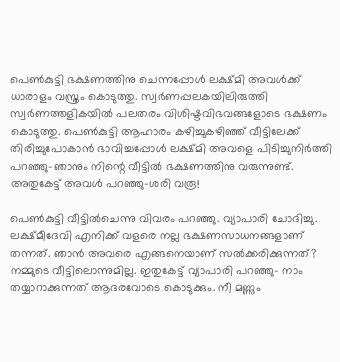പെണ്‍കുട്ടി ഭക്ഷണത്തിനു ചെന്നപ്പോള്‍ ലക്ഷ്മി അവള്‍ക്ക് ധാരാളം വസ്ത്രം കൊടുത്തു. സ്വര്‍ണപ്പലകയിലിരുത്തി സ്വര്‍ണത്തളികയില്‍ പലതരം വിശിഷ്ടവിഭവങ്ങളോടെ ഭക്ഷണം കൊടുത്തു. പെണ്‍കുട്ടി ആഹാരം കഴിച്ചുകഴിഞ്ഞ് വീട്ടിലേക്ക് തിരിച്ചുപോകാന്‍ ഭാവിച്ചപ്പോള്‍ ലക്ഷ്മി അവളെ പിടിച്ചുനിര്‍ത്തി പറഞ്ഞു-ഞാനും നിന്റെ വീട്ടില്‍ ഭക്ഷണത്തിനു വരുന്നുണ്ട്. അതുകേട്ട് അവള്‍ പറഞ്ഞു-ശരി വരൂ!

പെണ്‍കുട്ടി വീട്ടില്‍ചെന്നു വിവരം പറഞ്ഞു. വ്യാപാരി ചോദിച്ചു. ലക്ഷ്മീദേവി എനിക്ക് വളരെ നല്ല ഭക്ഷണസാധനങ്ങളാണ് തന്നത്. ഞാന്‍ അവരെ എങ്ങനെയാണ് സല്‍ക്കരിക്കുന്നത്? നമ്മുടെ വീട്ടിലൊന്നുമില്ല. ഇതുകേട്ട് വ്യാപാരി പറഞ്ഞു- നാം തയ്യാറാക്കുന്നത് ആദരവോടെ കൊടുക്കും. നീ മണ്ണും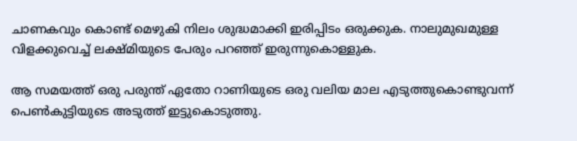ചാണകവും കൊണ്ട് മെഴുകി നിലം ശുദ്ധമാക്കി ഇരിപ്പിടം ഒരുക്കുക. നാലുമുഖമുള്ള വിളക്കുവെച്ച് ലക്ഷ്മിയുടെ പേരും പറഞ്ഞ് ഇരുന്നുകൊള്ളുക.

ആ സമയത്ത് ഒരു പരുന്ത് ഏതോ റാണിയുടെ ഒരു വലിയ മാല എടുത്തുകൊണ്ടുവന്ന് പെണ്‍കുട്ടിയുടെ അടുത്ത് ഇട്ടുകൊടുത്തു.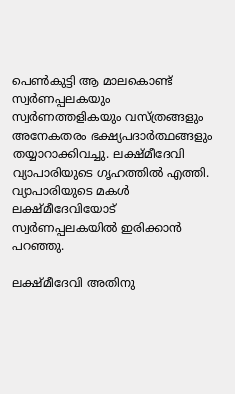പെണ്‍കുട്ടി ആ മാലകൊണ്ട് സ്വര്‍ണപ്പലകയും സ്വര്‍ണത്തളികയും വസ്ത്രങ്ങളും അനേകതരം ഭക്ഷ്യപദാര്‍ത്ഥങ്ങളും തയ്യാറാക്കിവച്ചു. ലക്ഷ്മീദേവി വ്യാപാരിയുടെ ഗൃഹത്തില്‍ എത്തി. വ്യാപാരിയുടെ മകള്‍ ലക്ഷ്മീദേവിയോട് സ്വര്‍ണപ്പലകയില്‍ ഇരിക്കാന്‍ പറഞ്ഞു.

ലക്ഷ്മീദേവി അതിനു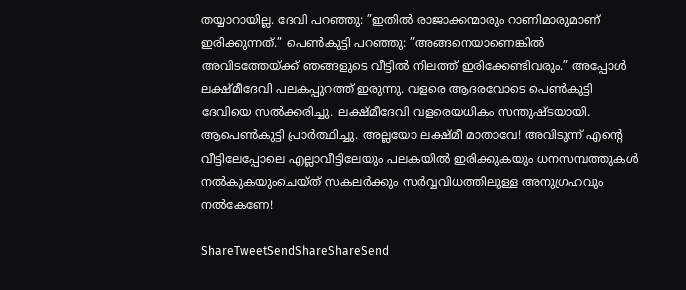തയ്യാറായില്ല. ദേവി പറഞ്ഞു: ”ഇതില്‍ രാജാക്കന്മാരും റാണിമാരുമാണ് ഇരിക്കുന്നത്.” പെണ്‍കുട്ടി പറഞ്ഞു: ”അങ്ങനെയാണെങ്കില്‍ അവിടത്തേയ്‌ക്ക് ഞങ്ങളുടെ വീട്ടില്‍ നിലത്ത് ഇരിക്കേണ്ടിവരും.” അപ്പോള്‍ ലക്ഷ്മീദേവി പലകപ്പുറത്ത് ഇരുന്നു. വളരെ ആദരവോടെ പെണ്‍കുട്ടി ദേവിയെ സല്‍ക്കരിച്ചു. ലക്ഷ്മീദേവി വളരെയധികം സന്തുഷ്ടയായി. ആപെണ്‍കുട്ടി പ്രാര്‍ത്ഥിച്ചു. അല്ലയോ ലക്ഷ്മീ മാതാവേ! അവിടുന്ന് എന്റെ വീട്ടിലേപ്പോലെ എല്ലാവീട്ടിലേയും പലകയില്‍ ഇരിക്കുകയും ധനസമ്പത്തുകള്‍ നല്‍കുകയുംചെയ്ത് സകലര്‍ക്കും സര്‍വ്വവിധത്തിലുള്ള അനുഗ്രഹവും നല്‍കേണേ!

ShareTweetSendShareShareSend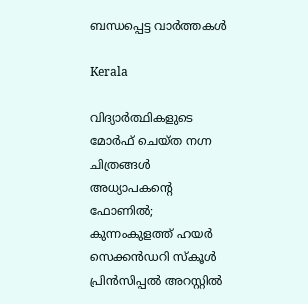ബന്ധപ്പെട്ട വാര്‍ത്തകള്‍

Kerala

വിദ്യാർത്ഥികളുടെ മോർഫ് ചെയ്ത നഗ്ന ചിത്രങ്ങൾ അധ്യാപകന്റെ ഫോണിൽ; കുന്നംകുളത്ത് ഹയർ സെക്കൻഡറി സ്കൂൾ പ്രിൻസിപ്പൽ അറസ്റ്റിൽ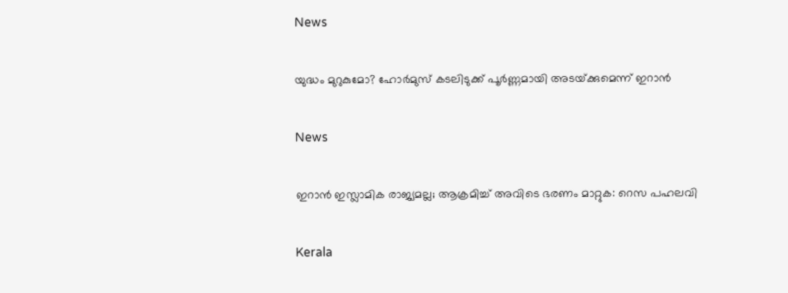News

യുദ്ധം മുറുകുമോ? ഹോർമുസ് കടലിടുക്ക് പൂർണ്ണമായി അടയ്‌ക്കുമെന്ന് ഇറാൻ

News

ഇറാൻ ഇസ്ലാമിക രാജ്യമല്ല; ആക്രമിച്ച് അവിടെ ഭരണം മാറ്റുക: റെസ പഹലവി

Kerala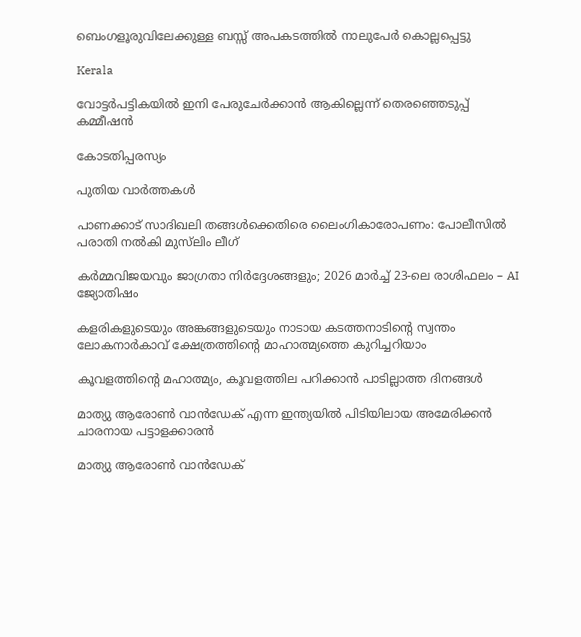ബെംഗളൂരുവിലേക്കുള്ള ബസ്സ് അപകടത്തിൽ നാലുപേർ കൊല്ലപ്പെട്ടു

Kerala

വോട്ടർപട്ടികയിൽ ഇനി പേരുചേർക്കാൻ ആകില്ലെന്ന് തെരഞ്ഞെടുപ്പ് കമ്മീഷൻ

കോടതിപ്പരസ്യം

പുതിയ വാര്‍ത്തകള്‍

പാണക്കാട് സാദിഖലി തങ്ങൾക്കെതിരെ ലൈംഗികാരോപണം: പോലീസിൽ പരാതി നൽകി മുസ്‌ലിം ലീഗ്

കർമ്മവിജയവും ജാഗ്രതാ നിർദ്ദേശങ്ങളും; 2026 മാർച്ച് 23-ലെ രാശിഫലം – AI ജ്യോതിഷം

കളരികളുടെയും അങ്കങ്ങളുടെയും നാടായ കടത്തനാടിന്റെ സ്വന്തം ലോകനാർകാവ് ക്ഷേത്രത്തിന്റെ മാഹാത്മ്യത്തെ കുറിച്ചറിയാം

കൂവളത്തിന്റെ മഹാത്മ്യം, കൂവളത്തില പറിക്കാൻ പാടില്ലാത്ത ദിനങ്ങൾ

മാത്യു ആരോണ്‍ വാന്‍ഡേക് എന്ന ഇന്ത്യയില്‍ പിടിയിലായ അമേരിക്കന്‍ ചാരനായ പട്ടാളക്കാരന്‍

മാത്യു ആരോണ്‍ വാന്‍ഡേക്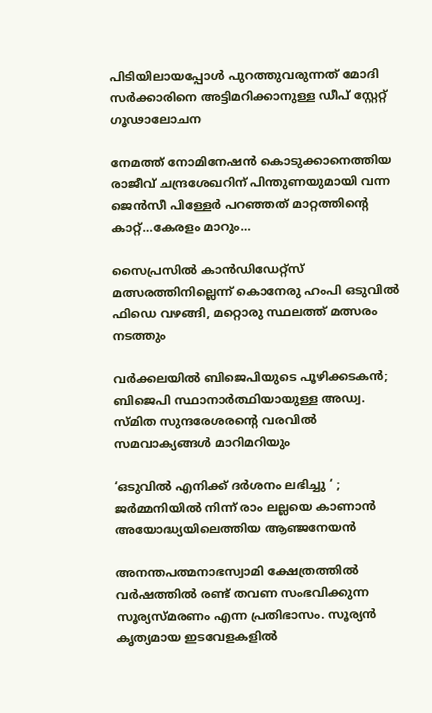പിടിയിലായപ്പോള്‍ പുറത്തുവരുന്നത് മോദി സര്‍ക്കാരിനെ അട്ടിമറിക്കാനുള്ള ഡീപ് സ്റ്റേറ്റ് ഗൂഢാലോചന

നേമത്ത് നോമിനേഷന്‍ കൊടുക്കാനെത്തിയ രാജീവ് ചന്ദ്രശേഖറിന് പിന്തുണയുമായി വന്ന ജെന്‍സീ പിള്ളേര്‍ പറഞ്ഞത് മാറ്റത്തിന്റെ കാറ്റ്…കേരളം മാറും…

സൈപ്രസില്‍ കാന്‍ഡിഡേറ്റ്സ് മത്സരത്തിനില്ലെന്ന് കൊനേരു ഹംപി ഒടുവില്‍ ഫിഡെ വഴങ്ങി, മറ്റൊരു സ്ഥലത്ത് മത്സരം നടത്തും

വർക്കലയില്‍ ബിജെപിയുടെ പൂഴിക്കടകന്‍; ബിജെപി സ്ഥാനാർത്ഥിയായുള്ള അഡ്വ. സ്മിത സുന്ദരേശരന്റെ വരവില്‍ സമവാക്യങ്ങള്‍ മാറിമറിയും

‘ഒടുവിൽ എനിക്ക് ദർശനം ലഭിച്ചു ‘ ; ജർമ്മനിയിൽ നിന്ന് രാം ലല്ലയെ കാണാൻ അയോദ്ധ്യയിലെത്തിയ ആഞ്ജനേയൻ

അനന്തപത്മനാഭസ്വാമി ക്ഷേത്രത്തില്‍ വര്‍ഷത്തില്‍ രണ്ട് തവണ സംഭവിക്കുന്ന സൂര്യസ്മരണം എന്ന പ്രതിഭാസം. സൂര്യന്‍ കൃത്യമായ ഇടവേളകളില്‍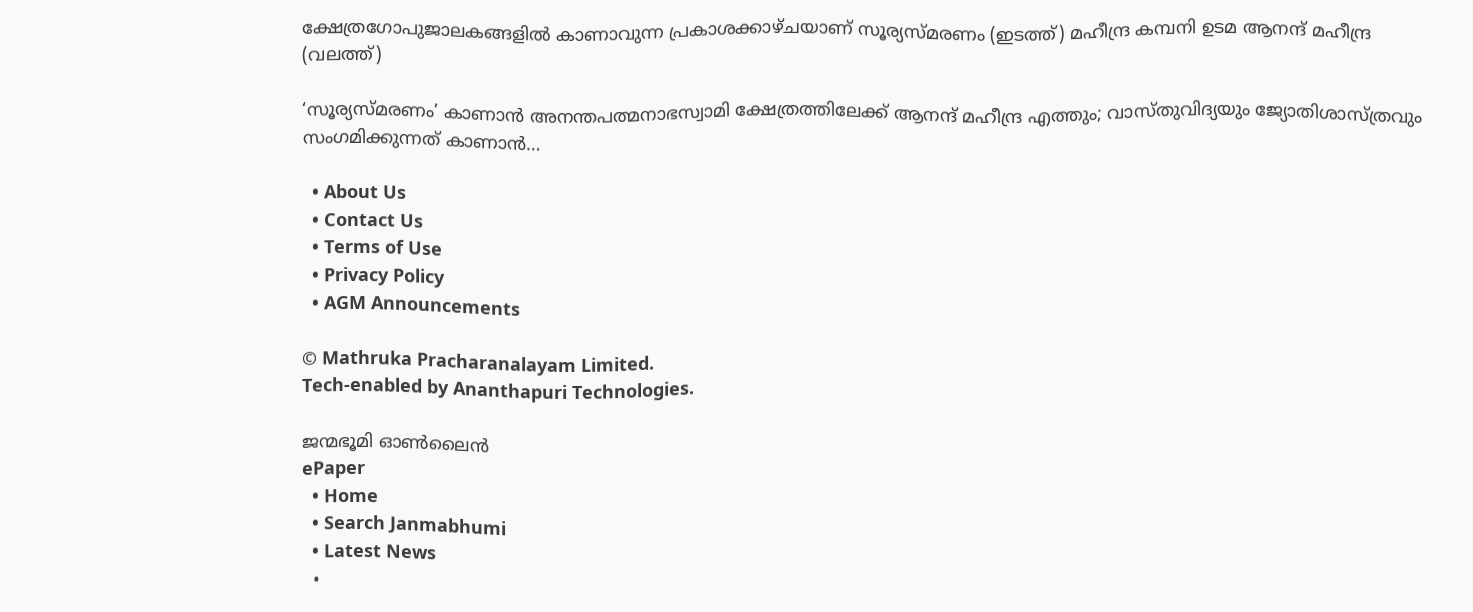ക്ഷേത്രഗോപുജാലകങ്ങളില്‍ കാണാവുന്ന പ്രകാശക്കാഴ്ചയാണ് സൂര്യസ്മരണം (ഇടത്ത്) മഹീന്ദ്ര കമ്പനി ഉടമ ആനന്ദ് മഹീന്ദ്ര (വലത്ത്)

‘സൂര്യസ്മരണം’ കാണാന്‍ അനന്തപത്മനാഭസ്വാമി ക്ഷേത്രത്തിലേക്ക് ആനന്ദ് മഹീന്ദ്ര എത്തും; വാസ്തുവിദ്യയും ജ്യോതിശാസ്ത്രവും സംഗമിക്കുന്നത് കാണാന്‍…

  • About Us
  • Contact Us
  • Terms of Use
  • Privacy Policy
  • AGM Announcements

© Mathruka Pracharanalayam Limited.
Tech-enabled by Ananthapuri Technologies.

ജന്മഭൂമി ഓണ്‍ലൈന്‍
ePaper
  • Home
  • Search Janmabhumi
  • Latest News
  •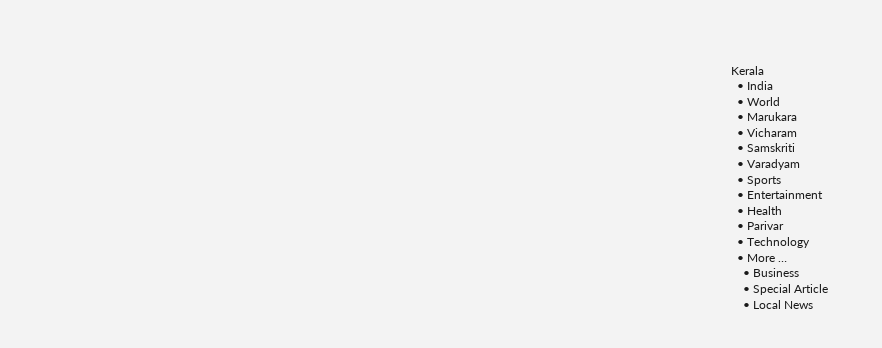Kerala
  • India
  • World
  • Marukara
  • Vicharam
  • Samskriti
  • Varadyam
  • Sports
  • Entertainment
  • Health
  • Parivar
  • Technology
  • More …
    • Business
    • Special Article
    • Local News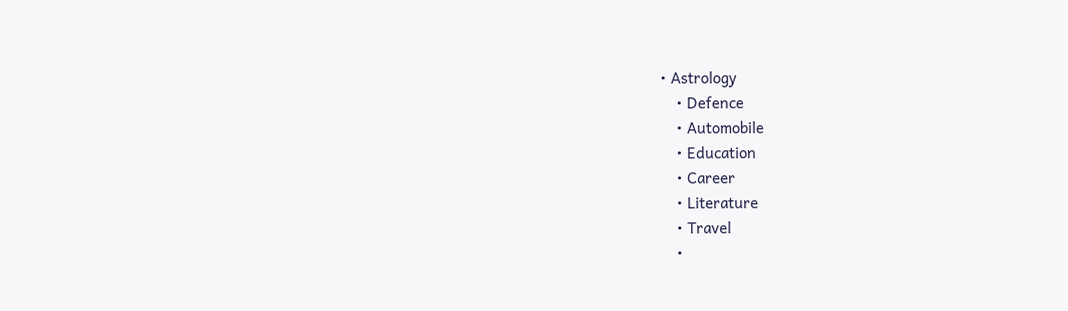• Astrology
    • Defence
    • Automobile
    • Education
    • Career
    • Literature
    • Travel
    •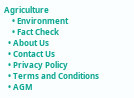Agriculture
    • Environment
    • Fact Check
  • About Us
  • Contact Us
  • Privacy Policy
  • Terms and Conditions
  • AGM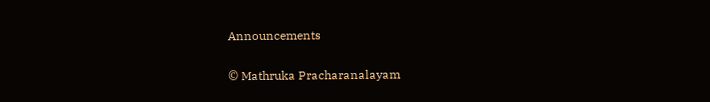Announcements

© Mathruka Pracharanalayam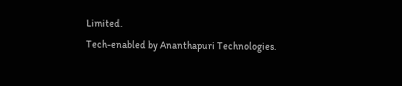Limited.
Tech-enabled by Ananthapuri Technologies.